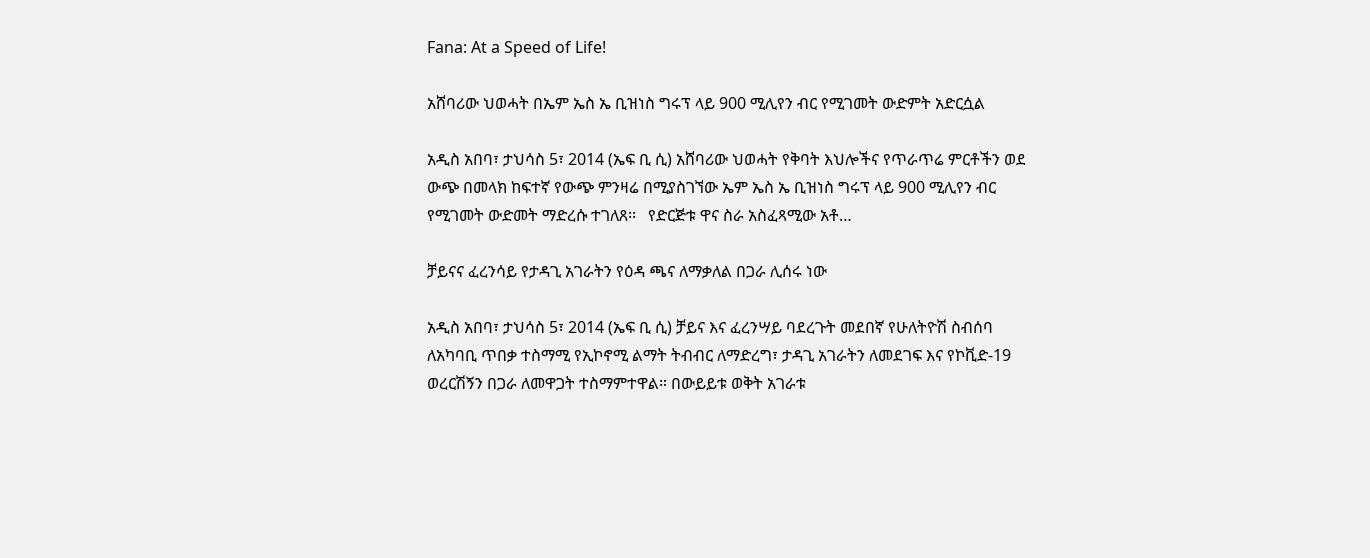Fana: At a Speed of Life!

አሸባሪው ህወሓት በኤም ኤስ ኤ ቢዝነስ ግሩፕ ላይ 900 ሚሊየን ብር የሚገመት ውድምት አድርሷል

አዲስ አበባ፣ ታህሳስ 5፣ 2014 (ኤፍ ቢ ሲ) አሸባሪው ህወሓት የቅባት እህሎችና የጥራጥሬ ምርቶችን ወደ ውጭ በመላክ ከፍተኛ የውጭ ምንዛሬ በሚያስገኘው ኤም ኤስ ኤ ቢዝነስ ግሩፕ ላይ 900 ሚሊየን ብር የሚገመት ውድመት ማድረሱ ተገለጸ፡፡   የድርጅቱ ዋና ስራ አስፈጻሚው አቶ…

ቻይናና ፈረንሳይ የታዳጊ አገራትን የዕዳ ጫና ለማቃለል በጋራ ሊሰሩ ነው

አዲስ አበባ፣ ታህሳስ 5፣ 2014 (ኤፍ ቢ ሲ) ቻይና እና ፈረንሣይ ባደረጉት መደበኛ የሁለትዮሽ ስብሰባ ለአካባቢ ጥበቃ ተስማሚ የኢኮኖሚ ልማት ትብብር ለማድረግ፣ ታዳጊ አገራትን ለመደገፍ እና የኮቪድ-19 ወረርሽኝን በጋራ ለመዋጋት ተስማምተዋል። በውይይቱ ወቅት አገራቱ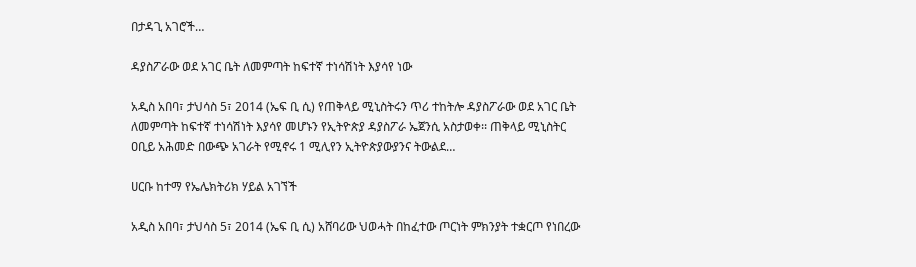በታዳጊ አገሮች…

ዳያስፖራው ወደ አገር ቤት ለመምጣት ከፍተኛ ተነሳሽነት እያሳየ ነው

አዲስ አበባ፣ ታህሳስ 5፣ 2014 (ኤፍ ቢ ሲ) የጠቅላይ ሚኒስትሩን ጥሪ ተከትሎ ዳያስፖራው ወደ አገር ቤት ለመምጣት ከፍተኛ ተነሳሽነት እያሳየ መሆኑን የኢትዮጵያ ዳያስፖራ ኤጀንሲ አስታወቀ፡፡ ጠቅላይ ሚኒስትር ዐቢይ አሕመድ በውጭ አገራት የሚኖሩ 1 ሚሊየን ኢትዮጵያውያንና ትውልደ…

ሀርቡ ከተማ የኤሌክትሪክ ሃይል አገኘች

አዲስ አበባ፣ ታህሳስ 5፣ 2014 (ኤፍ ቢ ሲ) አሸባሪው ህወሓት በከፈተው ጦርነት ምክንያት ተቋርጦ የነበረው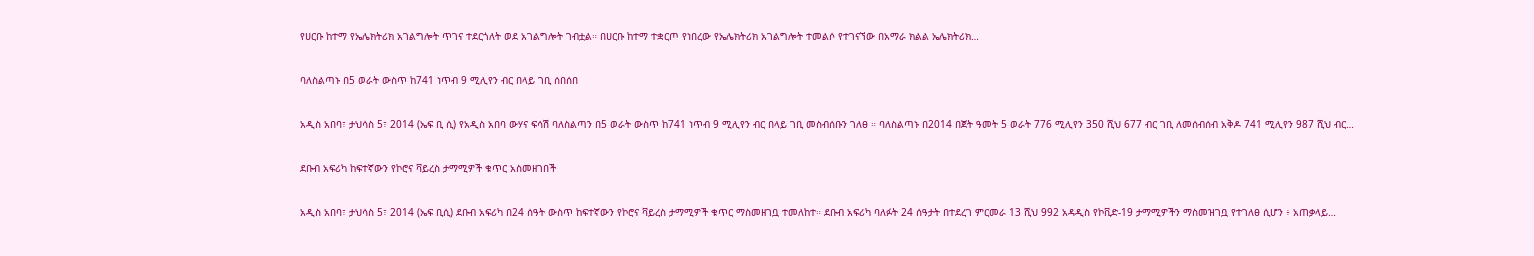የሀርቡ ከተማ የኤሌክትሪክ አገልግሎት ጥገና ተደርጎለት ወደ አገልግሎት ገብቷል። በሀርቡ ከተማ ተቋርጦ የነበረው የኤሌክትሪክ አገልግሎት ተመልሶ የተገናኘው በአማራ ክልል ኤሌክትሪክ…

ባለስልጣኑ በ5 ወራት ውስጥ ከ741 ነጥብ 9 ሚሊየን ብር በላይ ገቢ ሰበሰበ

አዲስ አበባ፣ ታህሳስ 5፣ 2014 (ኤፍ ቢ ሲ) የአዲስ አበባ ውሃና ፍሳሽ ባለስልጣን በ5 ወራት ውስጥ ከ741 ነጥብ 9 ሚሊየን ብር በላይ ገቢ መስብሰቡን ገለፀ ። ባለስልጣኑ በ2014 በጀት ዓመት 5 ወራት 776 ሚሊየን 350 ሺህ 677 ብር ገቢ ለመሰብሰብ አቅዶ 741 ሚሊየን 987 ሺህ ብር…

ደቡብ አፍሪካ ከፍተኛውን የኮሮና ቫይረስ ታማሚዎች ቁጥር አስመዘገበች

አዲስ አበባ፣ ታህሳስ 5፣ 2014 (ኤፍ ቢሲ) ደቡብ አፍሪካ በ24 ሰዓት ውስጥ ከፍተኛውን የኮሮና ቫይረስ ታማሚዎች ቁጥር ማስመዘገቧ ተመለከተ። ደቡብ አፍሪካ ባለፉት 24 ሰዓታት በተደረገ ምርመራ 13 ሺህ 992 አዳዲስ የኮቪድ-19 ታማሚዎችን ማስመዝገቧ የተገለፀ ሲሆን ፥ አጠቃላይ…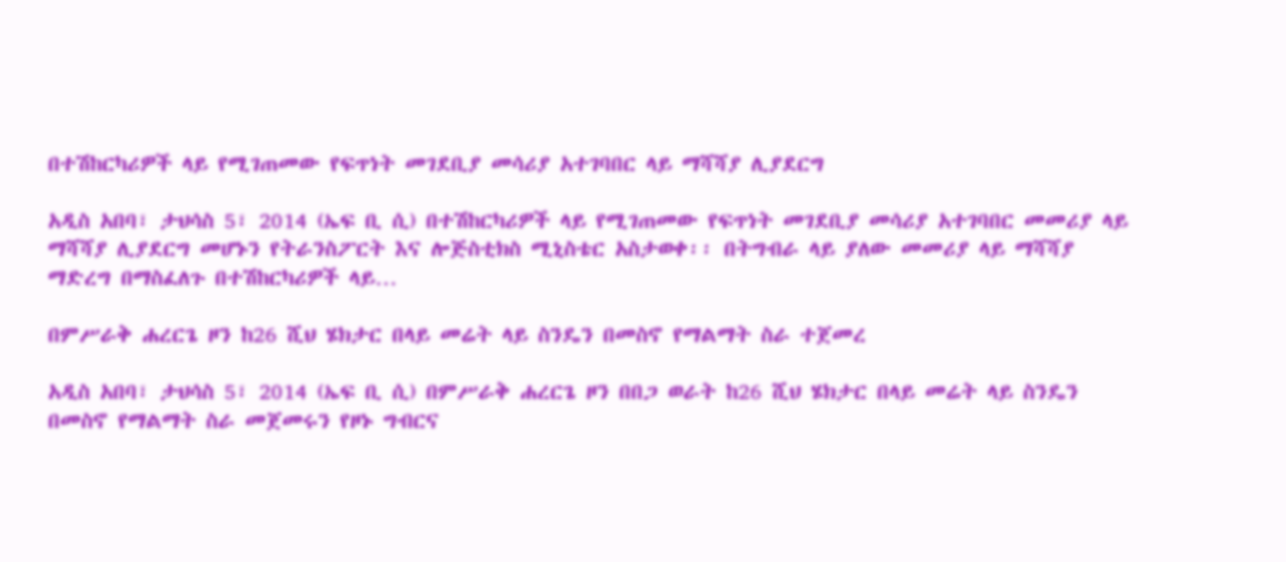በተሽከርካሪዎች ላይ የሚገጠመው የፍጥነት መገደቢያ መሳሪያ አተገባበር ላይ ማሻሻያ ሊያደርግ

አዲስ አበባ፣ ታህሳስ 5፣ 2014 (ኤፍ ቢ ሲ) በተሽከርካሪዎች ላይ የሚገጠመው የፍጥነት መገደቢያ መሳሪያ አተገባበር መመሪያ ላይ ማሻሻያ ሊያደርግ መሆኑን የትራንስፖርት እና ሎጅስቲክስ ሚኒስቴር አስታወቀ፡፡ በትግብራ ላይ ያለው መመሪያ ላይ ማሻሻያ ማድረግ በማስፈለጉ በተሽከርካሪዎች ላይ…

በምሥራቅ ሐረርጌ ዞን ከ26 ሺህ ሄክታር በላይ መሬት ላይ ስንዴን በመስኖ የማልማት ስራ ተጀመረ

አዲስ አበባ፣ ታህሳስ 5፣ 2014 (ኤፍ ቢ ሲ) በምሥራቅ ሐረርጌ ዞን በበጋ ወራት ከ26 ሺህ ሄክታር በላይ መሬት ላይ ስንዴን በመስኖ የማልማት ስራ መጀመሩን የዞኑ ግብርና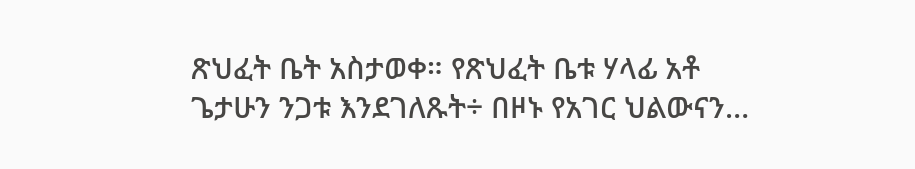ጽህፈት ቤት አስታወቀ። የጽህፈት ቤቱ ሃላፊ አቶ ጌታሁን ንጋቱ እንደገለጹት÷ በዞኑ የአገር ህልውናን…